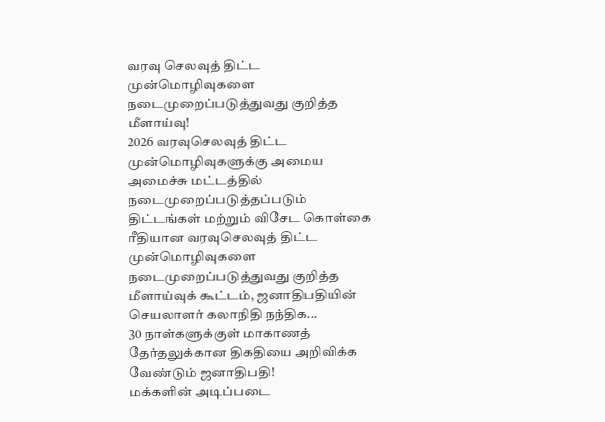வரவு செலவுத் திட்ட முன்மொழிவுகளை நடைமுறைப்படுத்துவது குறித்த மீளாய்வு!
2026 வரவுசெலவுத் திட்ட முன்மொழிவுகளுக்கு அமைய அமைச்சு மட்டத்தில் நடைமுறைப்படுத்தப்படும் திட்டங்கள் மற்றும் விசேட கொள்கை ரீதியான வரவுசெலவுத் திட்ட முன்மொழிவுகளை நடைமுறைப்படுத்துவது குறித்த மீளாய்வுக் கூட்டம், ஜனாதிபதியின் செயலாளர் கலாநிதி நந்திக...
30 நாள்களுக்குள் மாகாணத் தேர்தலுக்கான திகதியை அறிவிக்க வேண்டும் ஜனாதிபதி!
மக்களின் அடிப்படை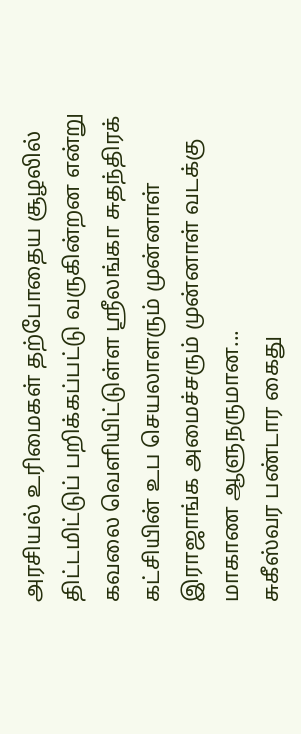அரசியல் உரிமைகள் தற்போதைய சூழலில் திட்டமிட்டுப் பறிக்கப்பட்டு வருகின்றன என்று கவலை வெளியிட்டுள்ள ஸ்ரீலங்கா சுதந்திரக் கட்சியின் உப செயலாளரும் முன்னாள் இராஜாங்க அமைச்சரும் முன்னாள் வடக்கு மாகாண ஆளுநருமான...
சுகீஸ்வர பண்டார கைது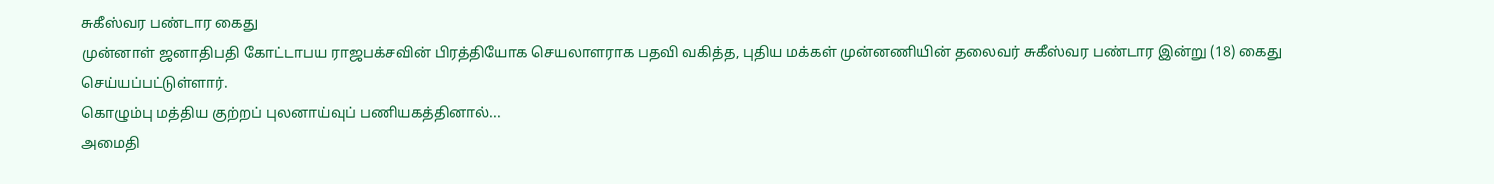சுகீஸ்வர பண்டார கைது
முன்னாள் ஜனாதிபதி கோட்டாபய ராஜபக்சவின் பிரத்தியோக செயலாளராக பதவி வகித்த, புதிய மக்கள் முன்னணியின் தலைவர் சுகீஸ்வர பண்டார இன்று (18) கைது செய்யப்பட்டுள்ளார்.
கொழும்பு மத்திய குற்றப் புலனாய்வுப் பணியகத்தினால்...
அமைதி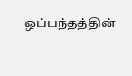ஒப்பந்தத்தின்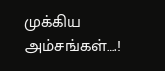முக்கிய அம்சங்கள்….!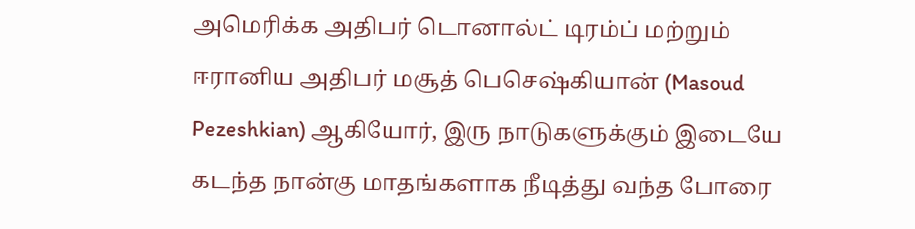அமெரிக்க அதிபர் டொனால்ட் டிரம்ப் மற்றும் ஈரானிய அதிபர் மசூத் பெசெஷ்கியான் (Masoud Pezeshkian) ஆகியோர், இரு நாடுகளுக்கும் இடையே கடந்த நான்கு மாதங்களாக நீடித்து வந்த போரை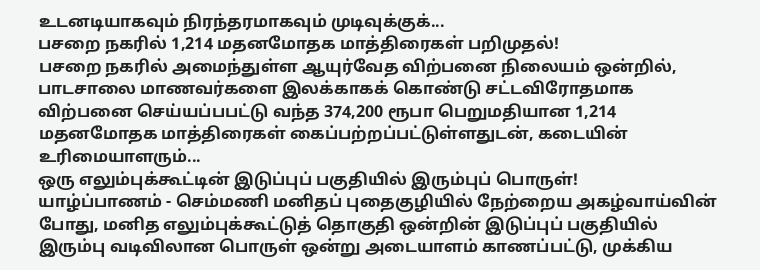உடனடியாகவும் நிரந்தரமாகவும் முடிவுக்குக்...
பசறை நகரில் 1,214 மதனமோதக மாத்திரைகள் பறிமுதல்!
பசறை நகரில் அமைந்துள்ள ஆயுர்வேத விற்பனை நிலையம் ஒன்றில், பாடசாலை மாணவர்களை இலக்காகக் கொண்டு சட்டவிரோதமாக விற்பனை செய்யப்பபட்டு வந்த 374,200 ரூபா பெறுமதியான 1,214 மதனமோதக மாத்திரைகள் கைப்பற்றப்பட்டுள்ளதுடன், கடையின் உரிமையாளரும்...
ஒரு எலும்புக்கூட்டின் இடுப்புப் பகுதியில் இரும்புப் பொருள்!
யாழ்ப்பாணம் - செம்மணி மனிதப் புதைகுழியில் நேற்றைய அகழ்வாய்வின் போது, மனித எலும்புக்கூட்டுத் தொகுதி ஒன்றின் இடுப்புப் பகுதியில் இரும்பு வடிவிலான பொருள் ஒன்று அடையாளம் காணப்பட்டு, முக்கிய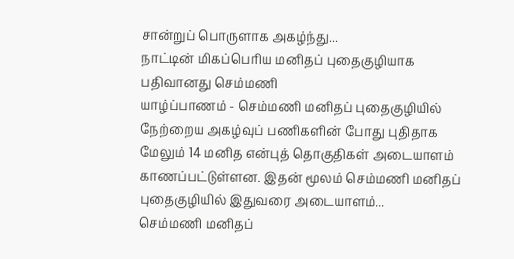சான்றுப் பொருளாக அகழ்ந்து...
நாட்டின் மிகப்பெரிய மனிதப் புதைகுழியாக பதிவானது செம்மணி
யாழ்ப்பாணம் - செம்மணி மனிதப் புதைகுழியில் நேற்றைய அகழ்வுப் பணிகளின் போது புதிதாக மேலும் 14 மனித என்புத் தொகுதிகள் அடையாளம் காணப்பட்டுள்ளன. இதன் மூலம் செம்மணி மனிதப் புதைகுழியில் இதுவரை அடையாளம்...
செம்மணி மனிதப்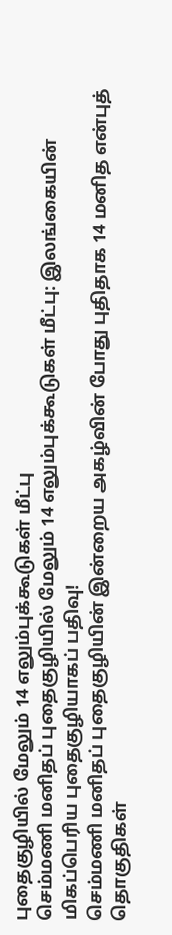புதைகுழியில் மேலும் 14 எலும்புக்கூடுகள் மீட்பு
செம்மணி மனிதப் புதைகுழியில் மேலும் 14 எலும்புக்கூடுகள் மீட்பு: இலங்கையின் மிகப்பெரிய புதைகுழியாகப் பதிவு!
செம்மணி மனிதப் புதைகுழியின் இன்றைய அகழ்வின் போது புதிதாக 14 மனித என்புத் தொகுதிகள்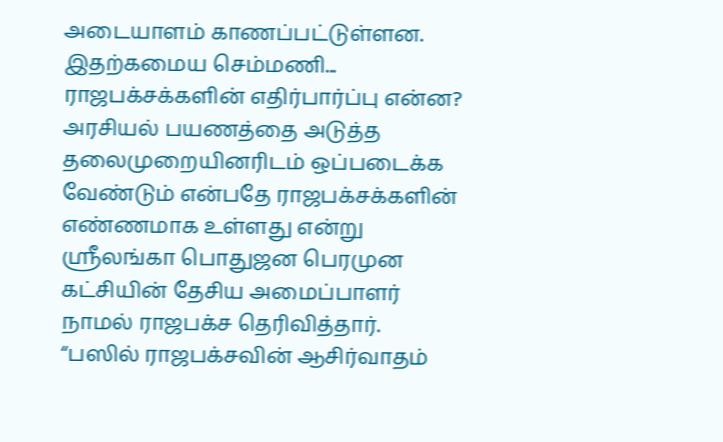அடையாளம் காணப்பட்டுள்ளன.
இதற்கமைய செம்மணி...
ராஜபக்சக்களின் எதிர்பார்ப்பு என்ன?
அரசியல் பயணத்தை அடுத்த தலைமுறையினரிடம் ஒப்படைக்க வேண்டும் என்பதே ராஜபக்சக்களின் எண்ணமாக உள்ளது என்று ஸ்ரீலங்கா பொதுஜன பெரமுன கட்சியின் தேசிய அமைப்பாளர் நாமல் ராஜபக்ச தெரிவித்தார்.
“பஸில் ராஜபக்சவின் ஆசிர்வாதம்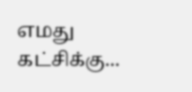எமது கட்சிக்கு...